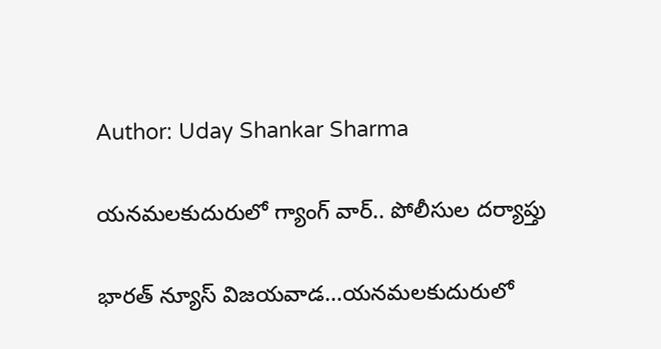Author: Uday Shankar Sharma

యనమలకుదురులో గ్యాంగ్ వార్.. పోలీసుల దర్యాప్తు

భారత్ న్యూస్ విజయవాడ…యనమలకుదురులో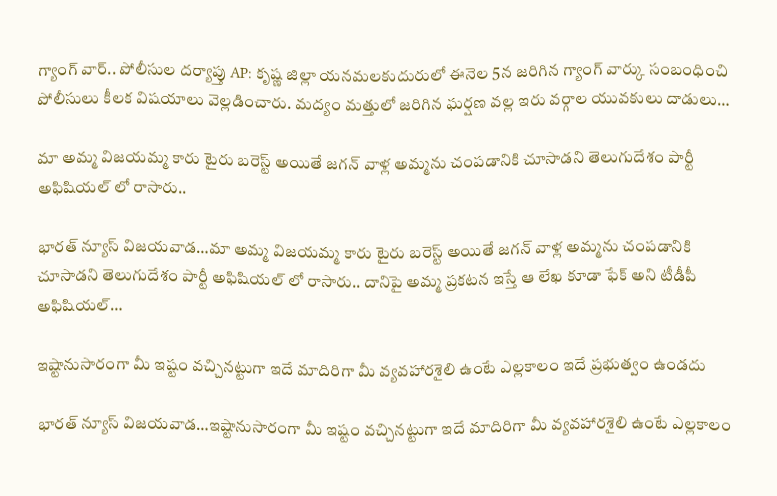గ్యాంగ్ వార్.. పోలీసుల దర్యాప్తు AP: కృష్ణ జిల్లా యనమలకుదురులో ఈనెల 5న జరిగిన గ్యాంగ్ వార్కు సంబంధించి పోలీసులు కీలక విషయాలు వెల్లడించారు. మద్యం మత్తులో జరిగిన ఘర్షణ వల్ల ఇరు వర్గాల యువకులు దాడులు…

మా అమ్మ విజయమ్మ కారు టైరు బరెస్ట్ అయితే జగన్‌ వాళ్ల అమ్మను చంపడానికి చూసాడని తెలుగుదేశం పార్టీ అఫిషియల్‌ లో రాసారు..

భారత్ న్యూస్ విజయవాడ…మా అమ్మ విజయమ్మ కారు టైరు బరెస్ట్ అయితే జగన్‌ వాళ్ల అమ్మను చంపడానికి చూసాడని తెలుగుదేశం పార్టీ అఫిషియల్‌ లో రాసారు.. దానిపై అమ్మ ప్రకటన ఇస్తే ఆ లేఖ కూడా ఫేక్‌ అని టీడీపీ అఫిషియల్‌…

ఇష్టానుసారంగా మీ ఇష్టం వచ్చినట్టుగా ఇదే మాదిరిగా మీ వ్యవహారశైలి ఉంటే ఎల్లకాలం ఇదే ప్రభుత్వం ఉండదు

భారత్ న్యూస్ విజయవాడ…ఇష్టానుసారంగా మీ ఇష్టం వచ్చినట్టుగా ఇదే మాదిరిగా మీ వ్యవహారశైలి ఉంటే ఎల్లకాలం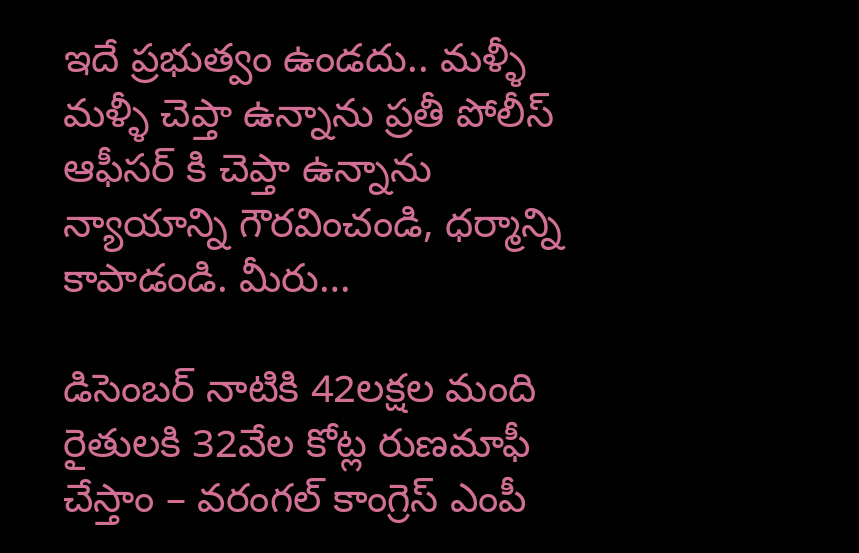ఇదే ప్రభుత్వం ఉండదు.. మళ్ళీ మళ్ళీ చెప్తా ఉన్నాను ప్రతీ పోలీస్ ఆఫీసర్ కి చెప్తా ఉన్నాను న్యాయాన్ని గౌరవించండి, ధర్మాన్ని కాపాడండి. మీరు…

డిసెంబర్ నాటికి 42లక్షల మంది రైతులకి 32వేల కోట్ల రుణమాఫీ చేస్తాం – వరంగల్ కాంగ్రెస్ ఎంపీ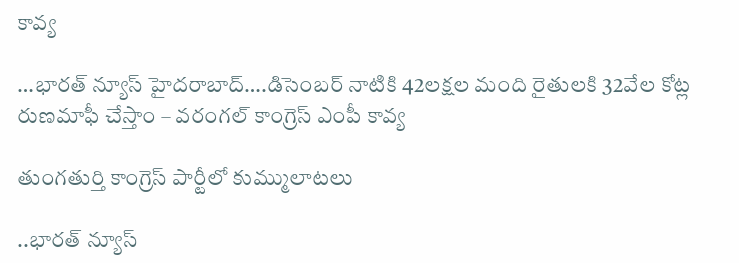కావ్య

…భారత్ న్యూస్ హైదరాబాద్….డిసెంబర్ నాటికి 42లక్షల మంది రైతులకి 32వేల కోట్ల రుణమాఫీ చేస్తాం – వరంగల్ కాంగ్రెస్ ఎంపీ కావ్య

తుంగతుర్తి కాంగ్రెస్ పార్టీలో కుమ్ములాటలు

..భారత్ న్యూస్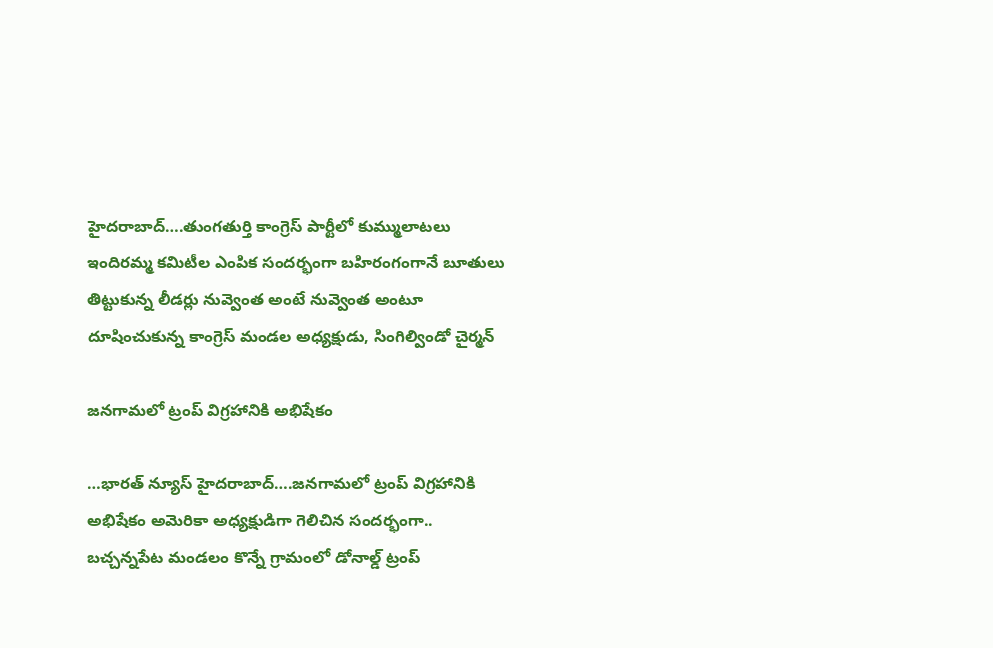హైదరాబాద్….తుంగతుర్తి కాంగ్రెస్ పార్టీలో కుమ్ములాటలు ఇందిరమ్మ కమిటీల ఎంపిక సందర్భంగా బహిరంగంగానే బూతులు తిట్టుకున్న లీడర్లు నువ్వెంత అంటే నువ్వెంత అంటూ దూషించుకున్న కాంగ్రెస్ మండల అధ్యక్షుడు, సింగిల్విండో చైర్మన్

జనగామలో ట్రంప్ విగ్రహానికి అభిషేకం

…భారత్ న్యూస్ హైదరాబాద్….జనగామలో ట్రంప్ విగ్రహానికి అభిషేకం అమెరికా అధ్యక్షుడిగా గెలిచిన సందర్భంగా.. బచ్చన్నపేట మండలం కొన్నే గ్రామంలో డోనాల్డ్ ట్రంప్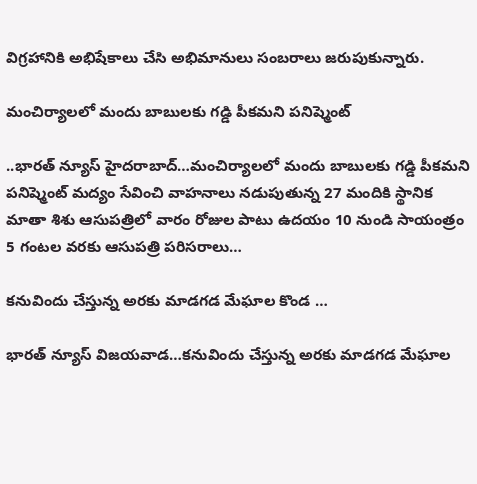విగ్రహానికి అభిషేకాలు చేసి అభిమానులు సంబరాలు జరుపుకున్నారు.

మంచిర్యాలలో మందు బాబులకు గడ్డి పీకమని పనిష్మెంట్

..భారత్ న్యూస్ హైదరాబాద్…మంచిర్యాలలో మందు బాబులకు గడ్డి పీకమని పనిష్మెంట్ మద్యం సేవించి వాహనాలు నడుపుతున్న 27 మందికి స్థానిక మాతా శిశు ఆసుపత్రిలో వారం రోజుల పాటు ఉదయం 10 నుండి సాయంత్రం 5 గంటల వరకు ఆసుపత్రి పరిసరాలు…

కనువిందు చేస్తున్న అరకు మాడగడ మేఘాల కొండ …

భారత్ న్యూస్ విజయవాడ…కనువిందు చేస్తున్న అరకు మాడగడ మేఘాల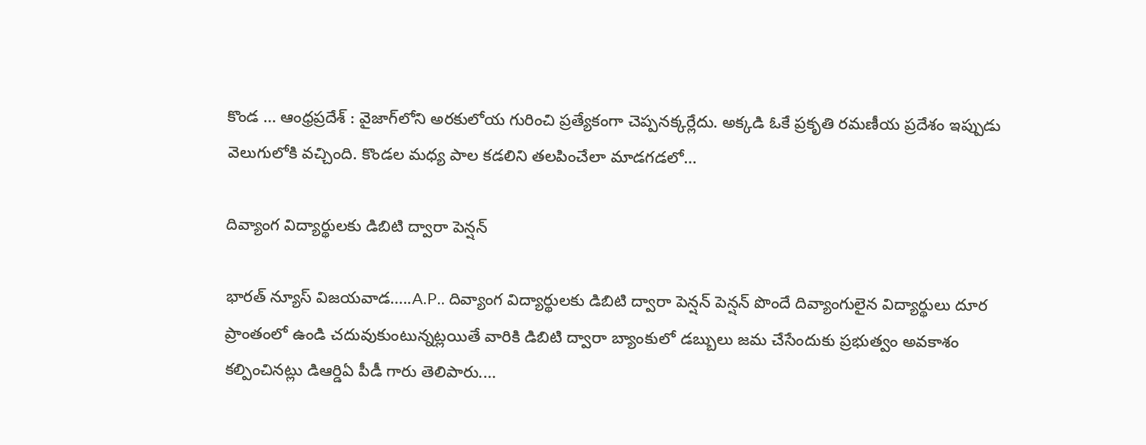కొండ … ఆంధ్రప్రదేశ్ : వైజాగ్‌లోని అరకులోయ గురించి ప్రత్యేకంగా చెప్పనక్కర్లేదు. అక్కడి ఓకే ప్రకృతి రమణీయ ప్రదేశం ఇప్పుడు వెలుగులోకి వచ్చింది. కొండల మధ్య పాల కడలిని తలపించేలా మాడగడలో…

దివ్యాంగ విద్యార్థులకు డిబిటి ద్వారా పెన్షన్

భారత్ న్యూస్ విజయవాడ…..A.P.. దివ్యాంగ విద్యార్థులకు డిబిటి ద్వారా పెన్షన్ పెన్షన్ పొందే దివ్యాంగులైన విద్యార్థులు దూర ప్రాంతంలో ఉండి చదువుకుంటున్నట్లయితే వారికి డిబిటి ద్వారా బ్యాంకులో డబ్బులు జమ చేసేందుకు ప్రభుత్వం అవకాశం కల్పించినట్లు డిఆర్డిఏ పీడీ గారు తెలిపారు.…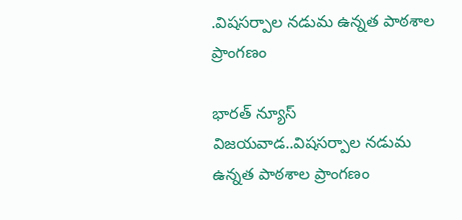.విషసర్పాల నడుమ ఉన్నత పాఠశాల ప్రాంగణం

భారత్ న్యూస్ విజయవాడ..విషసర్పాల నడుమ ఉన్నత పాఠశాల ప్రాంగణం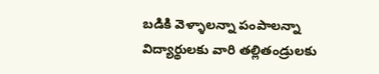బడికి వెళ్ళాలన్నా పంపాలన్నా విద్యార్థులకు వారి తల్లితండ్రులకు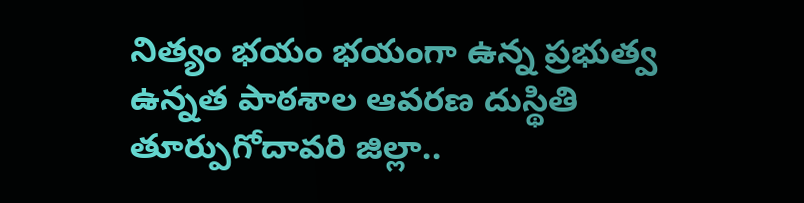నిత్యం భయం భయంగా ఉన్న ప్రభుత్వ ఉన్నత పాఠశాల ఆవరణ దుస్థితి తూర్పుగోదావరి జిల్లా..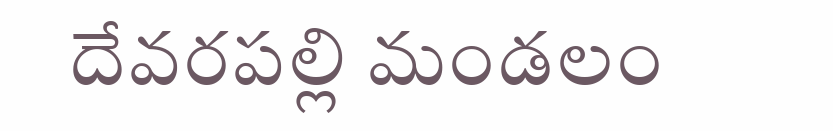దేవరపల్లి మండలం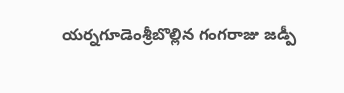యర్నగూడెంశ్రీబొల్లిన గంగరాజు జడ్పీ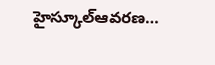హైస్కూల్ఆవరణ…